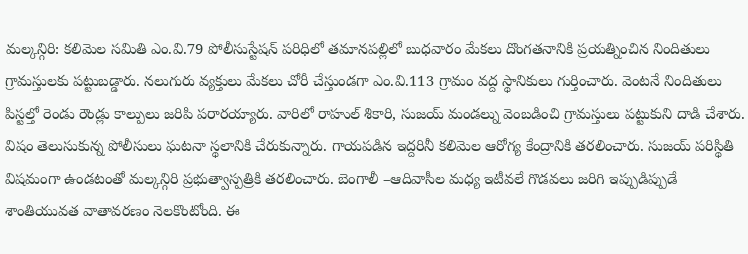మల్కన్గిరి: కలిమెల సమితి ఎం.వి.79 పోలీసుస్టేషన్ పరిధిలో తమానపల్లిలో బుధవారం మేకలు దొంగతనానికి ప్రయత్నించిన నిందితులు గ్రామస్తులకు పట్టుబడ్డారు. నలుగురు వ్యక్తులు మేకలు చోరీ చేస్తుండగా ఎం.వి.113 గ్రామం వద్ద స్థానికులు గుర్తించారు. వెంటనే నిందితులు పిస్టల్తో రెండు రౌండ్లు కాల్పులు జరిపి పరారయ్యారు. వారిలో రాహుల్ శికారి, సుజయ్ మండల్ను వెంబడించి గ్రామస్తులు పట్టుకుని దాడి చేశారు. విషం తెలుసుకున్న పోలీసులు ఘటనా స్థలానికి చేరుకున్నారు. గాయపడిన ఇద్దరినీ కలిమెల ఆరోగ్య కేంద్రానికి తరలించారు. సుజయ్ పరిస్థితి విషమంగా ఉండటంతో మల్కన్గిరి ప్రభుత్వాస్పత్రికి తరలించారు. బెంగాలీ –ఆదివాసీల మధ్య ఇటీవలే గొడవలు జరిగి ఇప్పుడిప్పుడే శాంతియువత వాతావరణం నెలకొంటోంది. ఈ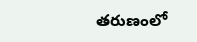తరుణంలో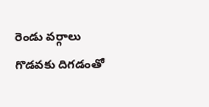రెండు వర్గాలు గొడవకు దిగడంతో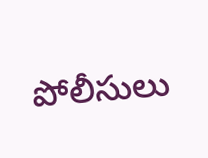పోలీసులు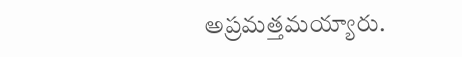అప్రమత్తమయ్యారు.